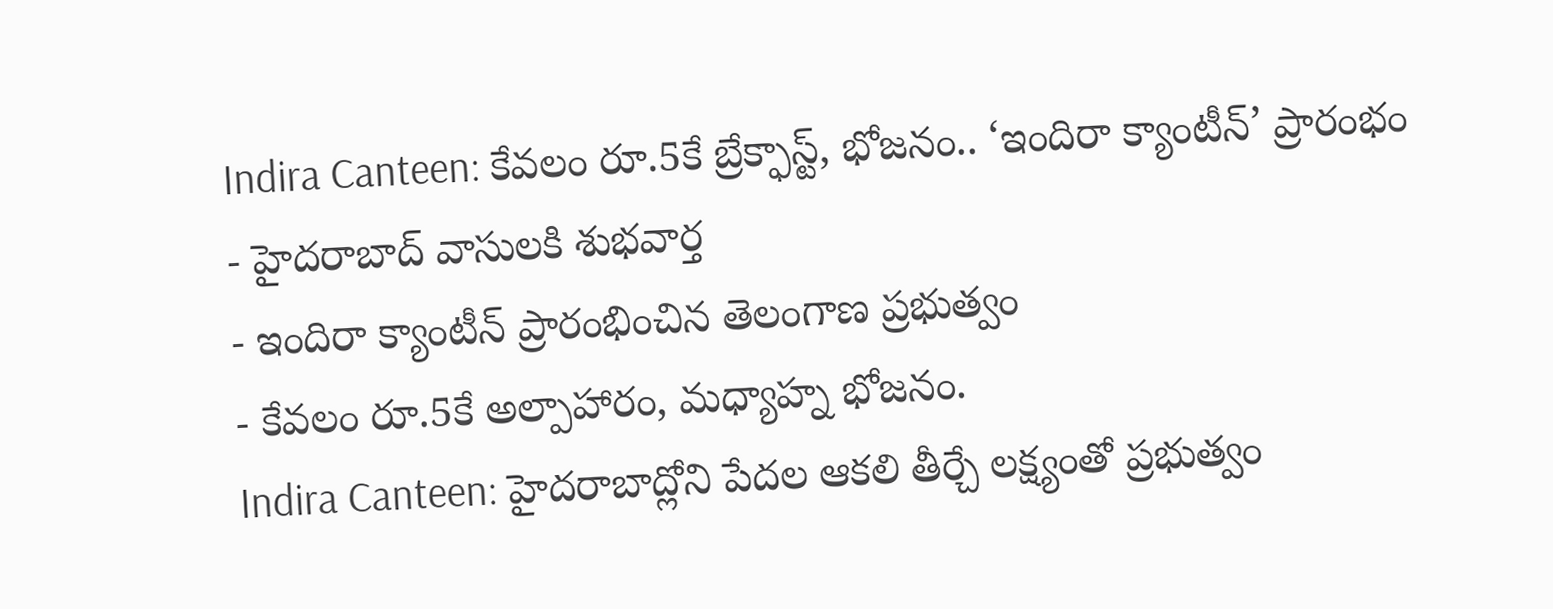Indira Canteen: కేవలం రూ.5కే బ్రేక్ఫాస్ట్, భోజనం.. ‘ఇందిరా క్యాంటీన్’ ప్రారంభం
- హైదరాబాద్ వాసులకి శుభవార్త
- ఇందిరా క్యాంటీన్ ప్రారంభించిన తెలంగాణ ప్రభుత్వం
- కేవలం రూ.5కే అల్పాహారం, మధ్యాహ్న భోజనం.
Indira Canteen: హైదరాబాద్లోని పేదల ఆకలి తీర్చే లక్ష్యంతో ప్రభుత్వం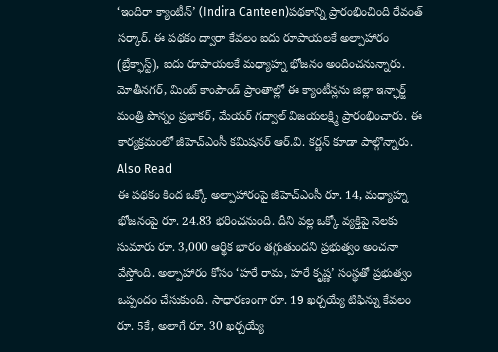‘ఇందిరా క్యాంటీన్’ (Indira Canteen)పథకాన్ని ప్రారంభించింది రేవంత్ సర్కార్. ఈ పథకం ద్వారా కేవలం ఐదు రూపాయలకే అల్పాహారం (బ్రేక్ఫాస్ట్), ఐదు రూపాయలకే మధ్యాహ్న భోజనం అందించనున్నారు. మోతీనగర్, మింట్ కాంపౌండ్ ప్రాంతాల్లో ఈ క్యాంటీన్లను జిల్లా ఇన్ఛార్జ్ మంత్రి పొన్నం ప్రభాకర్, మేయర్ గద్వాల్ విజయలక్ష్మి ప్రారంభించారు. ఈ కార్యక్రమంలో జీహెచ్ఎంసీ కమిషనర్ ఆర్.వి. కర్ణన్ కూడా పాల్గొన్నారు.
Also Read
ఈ పథకం కింద ఒక్కో అల్పాహారంపై జీహెచ్ఎంసీ రూ. 14, మధ్యాహ్న భోజనంపై రూ. 24.83 భరించనుంది. దీని వల్ల ఒక్కో వ్యక్తిపై నెలకు సుమారు రూ. 3,000 ఆర్థిక భారం తగ్గుతుందని ప్రభుత్వం అంచనా వేస్తోంది. అల్పాహారం కోసం ‘హరే రామ, హరే కృష్ణ’ సంస్థతో ప్రభుత్వం ఒప్పందం చేసుకుంది. సాధారణంగా రూ. 19 ఖర్చయ్యే టిఫిన్ను కేవలం రూ. 5కే, అలాగే రూ. 30 ఖర్చయ్యే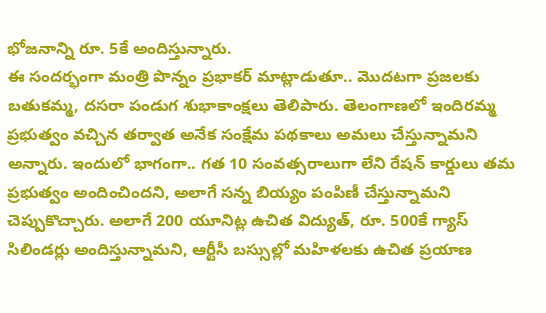భోజనాన్ని రూ. 5కే అందిస్తున్నారు.
ఈ సందర్భంగా మంత్రి పొన్నం ప్రభాకర్ మాట్లాడుతూ.. మొదటగా ప్రజలకు బతుకమ్మ, దసరా పండుగ శుభాకాంక్షలు తెలిపారు. తెలంగాణలో ఇందిరమ్మ ప్రభుత్వం వచ్చిన తర్వాత అనేక సంక్షేమ పథకాలు అమలు చేస్తున్నామని అన్నారు. ఇందులో భాగంగా.. గత 10 సంవత్సరాలుగా లేని రేషన్ కార్డులు తమ ప్రభుత్వం అందించిందని, అలాగే సన్న బియ్యం పంపిణీ చేస్తున్నామని చెప్పుకొచ్చారు. అలాగే 200 యూనిట్ల ఉచిత విద్యుత్, రూ. 500కే గ్యాస్ సిలిండర్లు అందిస్తున్నామని, ఆర్టీసీ బస్సుల్లో మహిళలకు ఉచిత ప్రయాణ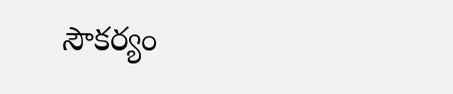సౌకర్యం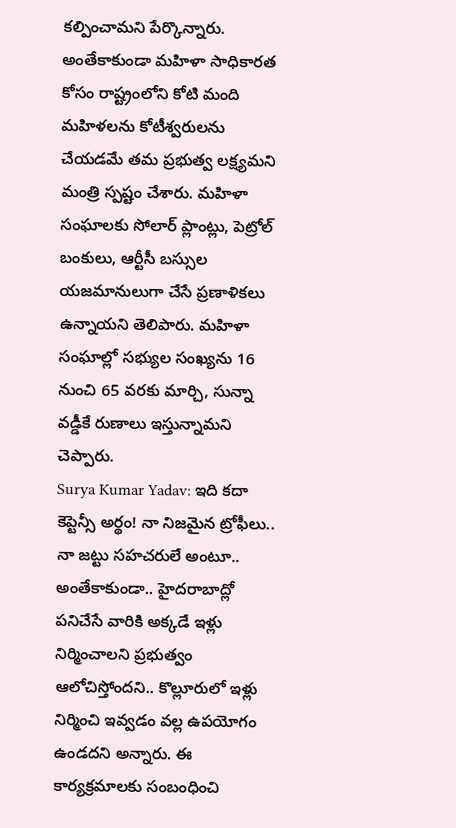కల్పించామని పేర్కొన్నారు. అంతేకాకుండా మహిళా సాధికారత కోసం రాష్ట్రంలోని కోటి మంది మహిళలను కోటీశ్వరులను చేయడమే తమ ప్రభుత్వ లక్ష్యమని మంత్రి స్పష్టం చేశారు. మహిళా సంఘాలకు సోలార్ ప్లాంట్లు, పెట్రోల్ బంకులు, ఆర్టీసీ బస్సుల యజమానులుగా చేసే ప్రణాళికలు ఉన్నాయని తెలిపారు. మహిళా సంఘాల్లో సభ్యుల సంఖ్యను 16 నుంచి 65 వరకు మార్చి, సున్నా వడ్డీకే రుణాలు ఇస్తున్నామని చెప్పారు.
Surya Kumar Yadav: ఇది కదా కెప్టెన్సీ అర్థం! నా నిజమైన ట్రోఫీలు.. నా జట్టు సహచరులే అంటూ..
అంతేకాకుండా.. హైదరాబాద్లో పనిచేసే వారికి అక్కడే ఇళ్లు నిర్మించాలని ప్రభుత్వం ఆలోచిస్తోందని.. కొల్లూరులో ఇళ్లు నిర్మించి ఇవ్వడం వల్ల ఉపయోగం ఉండదని అన్నారు. ఈ కార్యక్రమాలకు సంబంధించి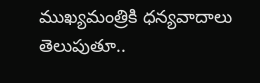ముఖ్యమంత్రికి ధన్యవాదాలు తెలుపుతూ..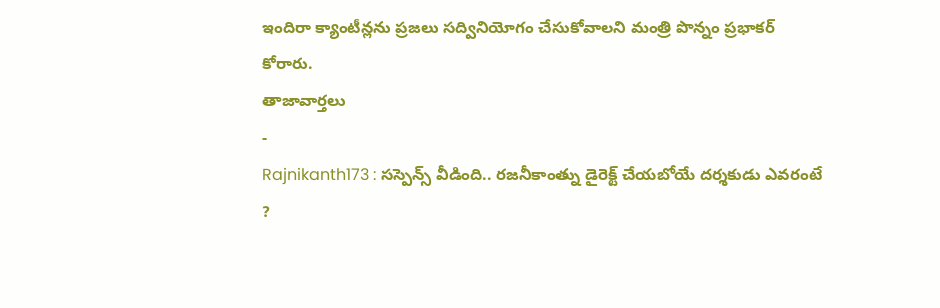ఇందిరా క్యాంటీన్లను ప్రజలు సద్వినియోగం చేసుకోవాలని మంత్రి పొన్నం ప్రభాకర్ కోరారు.
తాజావార్తలు
-
Rajnikanth173 : సస్పెన్స్ వీడింది.. రజనీకాంత్ను డైరెక్ట్ చేయబోయే దర్శకుడు ఎవరంటే ?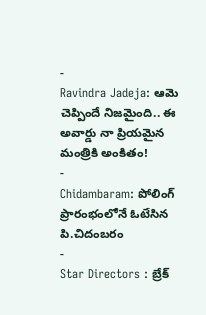-
Ravindra Jadeja: ఆమె చెప్పిందే నిజమైంది.. ఈ అవార్డు నా ప్రియమైన మంత్రికి అంకితం!
-
Chidambaram: పోలింగ్ ప్రారంభంలోనే ఓటేసిన పి.చిదంబరం
-
Star Directors : బ్రేక్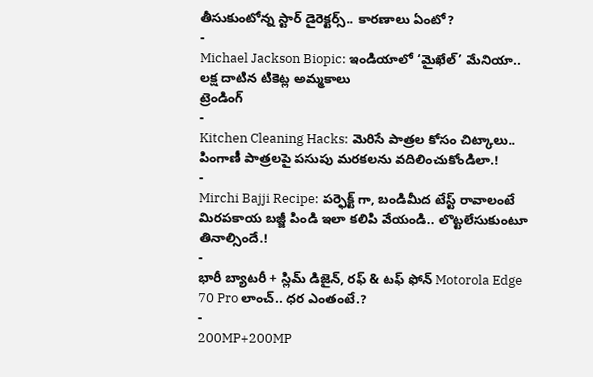తీసుకుంటోన్న స్టార్ డైరెక్టర్స్.. కారణాలు ఏంటో?
-
Michael Jackson Biopic: ఇండియాలో ‘మైఖేల్’ మేనియా.. లక్ష దాటిన టికెట్ల అమ్మకాలు
ట్రెండింగ్
-
Kitchen Cleaning Hacks: మెరిసే పాత్రల కోసం చిట్కాలు.. పింగాణీ పాత్రలపై పసుపు మరకలను వదిలించుకోండిలా.!
-
Mirchi Bajji Recipe: పర్ఫెక్ట్ గా, బండిమీద టేస్ట్ రావాలంటే మిరపకాయ బజ్జీ పిండి ఇలా కలిపి వేయండి.. లొట్టలేసుకుంటూ తినాల్సిందే.!
-
భారీ బ్యాటరీ + స్లిమ్ డిజైన్, రఫ్ & టఫ్ ఫోన్ Motorola Edge 70 Pro లాంచ్.. ధర ఎంతంటే.?
-
200MP+200MP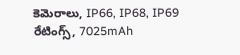కెమెరాలు, IP66, IP68, IP69 రేటింగ్స్, 7025mAh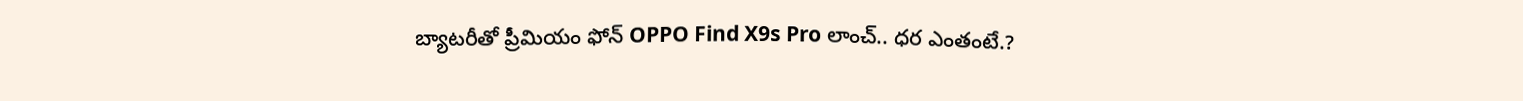బ్యాటరీతో ప్రీమియం ఫోన్ OPPO Find X9s Pro లాంచ్.. ధర ఎంతంటే.?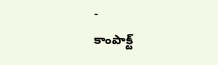-
కాంపాక్ట్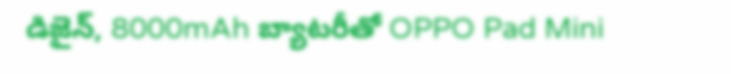డిజైన్, 8000mAh బ్యాటరీతో OPPO Pad Mini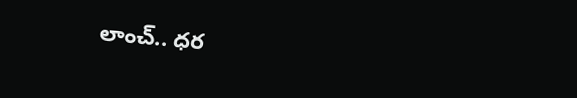లాంచ్.. ధర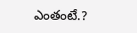ఎంతంటే.?